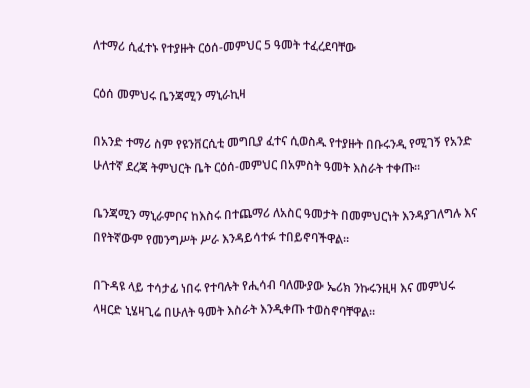ለተማሪ ሲፈተኑ የተያዙት ርዕሰ-መምህር 5 ዓመት ተፈረደባቸው

ርዕሰ መምህሩ ቤንጃሚን ማኒራኪዛ

በአንድ ተማሪ ስም የዩንቨርሲቲ መግቢያ ፈተና ሲወስዱ የተያዙት በቡሩንዲ የሚገኝ የአንድ ሁለተኛ ደረጃ ትምህርት ቤት ርዕሰ-መምህር በአምስት ዓመት እስራት ተቀጡ።

ቤንጃሚን ማኒራምቦና ከእስሩ በተጨማሪ ለአስር ዓመታት በመምህርነት እንዳያገለግሉ እና በየትኛውም የመንግሥት ሥራ እንዳይሳተፉ ተበይኖባችዋል።

በጉዳዩ ላይ ተሳታፊ ነበሩ የተባሉት የሒሳብ ባለሙያው ኤሪክ ንኩሩንዚዛ እና መምህሩ ላዛርድ ኒሄዛጊሬ በሁለት ዓመት እስራት እንዲቀጡ ተወስኖባቸዋል።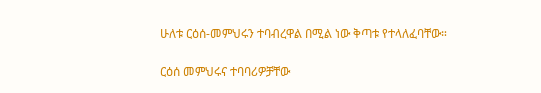ሁለቱ ርዕሰ-መምህሩን ተባብረዋል በሚል ነው ቅጣቱ የተላለፈባቸው።

ርዕሰ መምህሩና ተባባሪዎቻቸው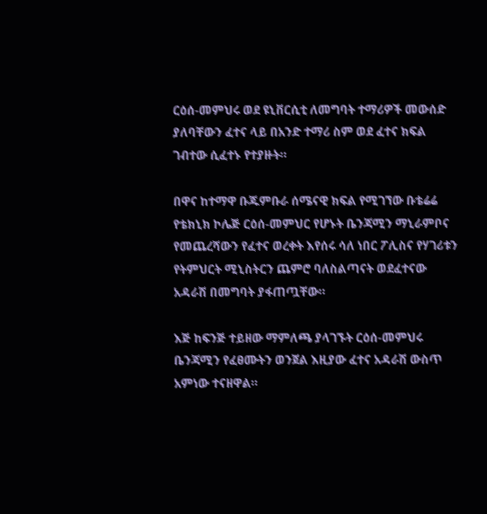ርዕሰ-መምህሩ ወደ ዩኒቨርሲቲ ለመግባት ተማሪዎች መውሰድ ያለባቸውን ፈተና ላይ በአንድ ተማሪ ስም ወደ ፈተና ክፍል ገብተው ሲፈተኑ የተያዙት።

በዋና ከተማዋ ቡጁምቡራ ሰሜናዊ ክፍል የሚገኘው ቡቴሬሬ የቴክኒክ ኮሌጅ ርዕሰ-መምህር የሆኑት ቤንጃሚን ማኒራምቦና የመጨረሻውን የፈተና ወረቀት እየሰሩ ሳለ ነበር ፖሊስና የሃገሪቱን የትምህርት ሚኒስትርን ጨምሮ ባለስልጣናት ወደፈተናው አዳራሽ በመግባት ያፋጠጧቸው።

እጅ ከፍንጅ ተይዘው ማምለጫ ያላገኙት ርዕሰ-መምህሩ ቤንጃሚን የፈፀሙትን ወንጀል እዚያው ፈተና አዳራሽ ውስጥ አምነው ተናዘዋል።